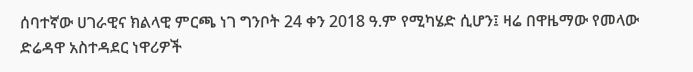ሰባተኛው ሀገራዊና ክልላዊ ምርጫ ነገ ግንቦት 24 ቀን 2018 ዓ.ም የሚካሄድ ሲሆን፤ ዛሬ በዋዜማው የመላው ድሬዳዋ አስተዳደር ነዋሪዎች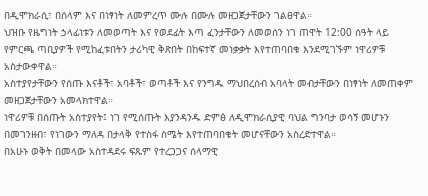በዲሞክራሲ፣ በሰላም እና በነፃነት ለመምረጥ ሙሉ በሙሉ መዘጋጀታቸውን ገልፀዋል።
ህዝቡ የዜግነት ኃላፊነቱን ለመወጣት እና የወደፊት እጣ ፈንታቸውን ለመወሰን ነገ ጠዋት 12:00 ሰዓት ላይ የምርጫ ጣቢያዎች የሚከፈቱበትን ታሪካዊ ቅጽበት በከፍተኛ መነቃቃት እየተጠባበቁ እንደሚገኙም ነዋሪዎቹ አስታውቀዋል።
አስተያየታቸውን የሰጡ እናቶች፣ አባቶች፣ ወጣቶች እና የንግዱ ማህበረሰብ አባላት መብታቸውን በነፃነት ለመጠቀም መዘጋጀታቸውን አመላክተዋል።
ነዋሪዎቹ በሰጡት አስተያየት፤ ነገ የሚሰጡት እያንዳንዱ ድምፅ ለዲሞክራሲያዊ ባህል ግንባታ ወሳኝ መሆኑን በመገንዘብ፣ የነገውን ማለዳ በታላቅ የተስፋ ስሜት እየተጠባበቁት መሆናቸውን አስረድተዋል።
በአሁኑ ወቅት በመላው አስተዳደሩ ፍጹም የተረጋጋና ሰላማዊ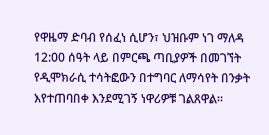የዋዜማ ድባብ የሰፈነ ሲሆን፣ ህዝቡም ነገ ማለዳ 12:00 ሰዓት ላይ በምርጫ ጣቢያዎች በመገኘት የዲሞክራሲ ተሳትፎውን በተግባር ለማሳየት በንቃት እየተጠባበቀ እንደሚገኝ ነዋሪዎቹ ገልጸዋል።